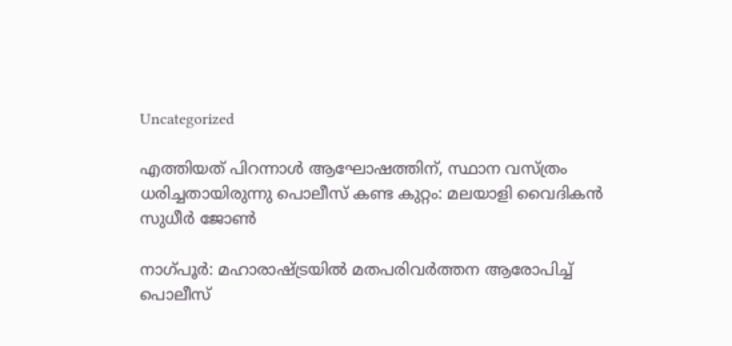Uncategorized

എത്തിയത് പിറന്നാൾ ആഘോഷത്തിന്, സ്ഥാന വസ്ത്രം ധരിച്ചതായിരുന്നു പൊലീസ് കണ്ട കുറ്റം: മലയാളി വൈദികന്‍ സുധീർ ജോൺ

നാഗ്പൂര്‍: മഹാരാഷ്ട്രയിൽ മതപരിവര്‍ത്തന ആരോപിച്ച് പൊലീസ്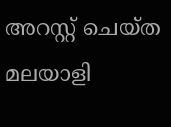അറസ്റ്റ് ചെയ്ത മലയാളി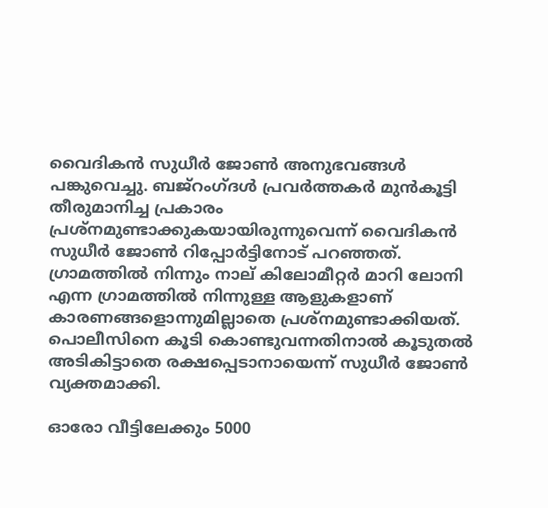വൈദികന്‍ സുധീർ ജോൺ അനുഭവങ്ങൾ പങ്കുവെച്ചു. ബജ്‌റംഗ്ദള്‍ പ്രവര്‍ത്തകര്‍ മുന്‍കൂട്ടി തീരുമാനിച്ച പ്രകാരം പ്രശ്‌നമുണ്ടാക്കുകയായിരുന്നുവെന്ന് വൈദികന്‍ സുധീര്‍ ജോണ്‍ റിപ്പോര്‍ട്ടിനോട് പറഞ്ഞത്. ഗ്രാമത്തില്‍ നിന്നും നാല് കിലോമീറ്റര്‍ മാറി ലോനി എന്ന ഗ്രാമത്തില്‍ നിന്നുള്ള ആളുകളാണ് കാരണങ്ങളൊന്നുമില്ലാതെ പ്രശ്‌നമുണ്ടാക്കിയത്. പൊലീസിനെ കൂടി കൊണ്ടുവന്നതിനാല്‍ കൂടുതല്‍ അടികിട്ടാതെ രക്ഷപ്പെടാനായെന്ന് സുധീര്‍ ജോണ്‍ വ്യക്തമാക്കി.

ഓരോ വീട്ടിലേക്കും 5000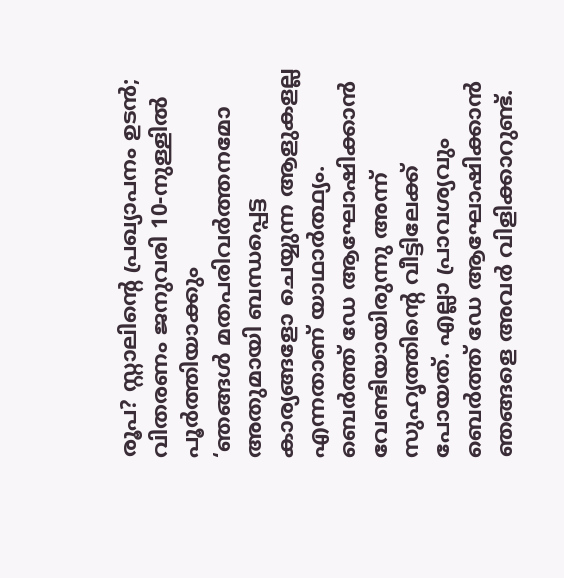രൂപ? സ്റ്റാലിന്‍റെ പ്രഖ്യാപനം ഉടന്‍; വിതരണം ജനുവരി 10-നുള്ളില്‍ പൂർത്തിയാക്കും
‘ഞങ്ങള്‍ മതപരിവര്‍ത്തനമോ അതുമായി ബന്ധപ്പെട്ട കാര്യങ്ങളോ ചെയ്യുന്ന ആളുകളല്ല എന്നതാണ് യാഥാര്‍ത്ഥ്യം. ബെര്‍ത്ത് ഡേ ആഘോഷിക്കാന്‍ വേണ്ടിയായിരുന്നു അന്ന് സുഹൃത്തിന്‍റെ വീട്ടിലേക്ക് പോയത്. എല്ലാ പ്രാവശ്യവും ബെര്‍ത്ത് ഡേ ആഘോഷിക്കാന്‍ ഞങ്ങളെ അവർ വിളിക്കാറുണ്ട്.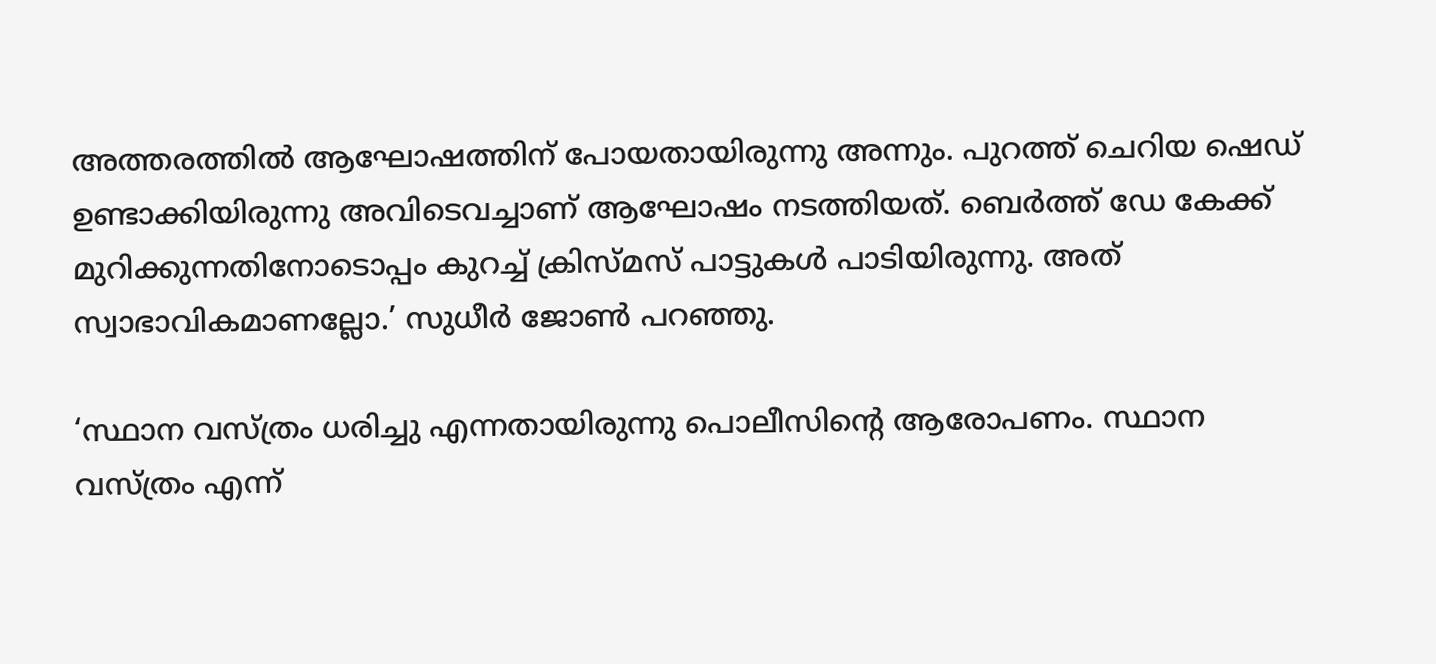അത്തരത്തില്‍ ആഘോഷത്തിന് പോയതായിരുന്നു അന്നും. പുറത്ത് ചെറിയ ഷെഡ് ഉണ്ടാക്കിയിരുന്നു അവിടെവച്ചാണ് ആഘോഷം നടത്തിയത്. ബെര്‍ത്ത് ഡേ കേക്ക് മുറിക്കുന്നതിനോടൊപ്പം കുറച്ച് ക്രിസ്മസ് പാട്ടുകള്‍ പാടിയിരുന്നു. അത് സ്വാഭാവികമാണല്ലോ.’ സുധീര്‍ ജോണ്‍ പറഞ്ഞു.

‘സ്ഥാന വസ്ത്രം ധരിച്ചു എന്നതായിരുന്നു പൊലീസിന്റെ ആരോപണം. സ്ഥാന വസ്ത്രം എന്ന്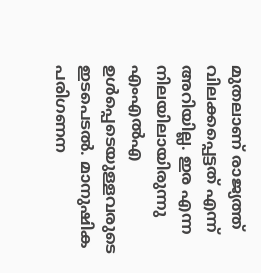മുതലാണ് രാജ്യത്ത് വിലക്കപ്പെട്ടത് എന്ന് അറിയില്ല. ഇര എന്ന നിലയിലായിരുന്നു എംഎല്‍എ ഉള്‍പ്പെടെയുള്ളവരുടെ ഇടപെടല്‍. മാനുഷിക പരിഗണന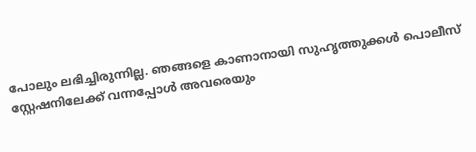പോലും ലഭിച്ചിരുന്നില്ല. ഞങ്ങളെ കാണാനായി സുഹൃത്തുക്കള്‍ പൊലീസ് സ്റ്റേഷനിലേക്ക് വന്നപ്പോള്‍ അവരെയും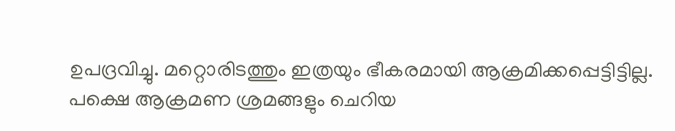ഉപദ്രവിച്ചു. മറ്റൊരിടത്തും ഇത്രയും ഭീകരമായി ആക്രമിക്കപ്പെട്ടിട്ടില്ല. പക്ഷെ ആക്രമണ ശ്രമങ്ങളും ചെറിയ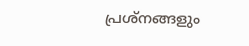പ്രശ്‌നങ്ങളും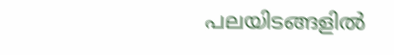പലയിടങ്ങളില്‍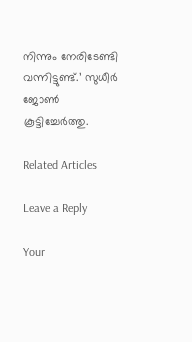നിന്നും നേരിടേണ്ടി വന്നിട്ടുണ്ട്.’ സുധീര്‍ ജോണ്‍ കൂട്ടിച്ചേര്‍ത്തു.

Related Articles

Leave a Reply

Your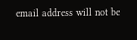email address will not be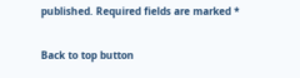published. Required fields are marked *

Back to top button